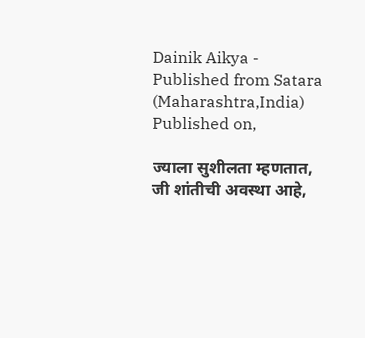Dainik Aikya - Published from Satara (Maharashtra,India) Published on,

ज्याला सुशीलता म्हणतात, जी शांतीची अवस्था आहे,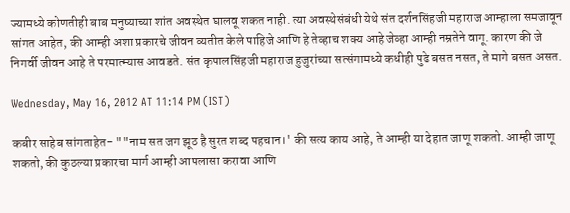ज्यामध्ये कोणतीही बाब मनुष्याच्या शांत अवस्थेत घालवू शकत नाही. त्या अवस्थेसंबंधी येथे संत दर्शनसिंहजी महाराज आम्हाला समजावून सांगत आहेत, की आम्ही अशा प्रकारचे जीवन व्यतीत केले पाहिजे आणि हे तेव्हाच शक्य आहे जेव्हा आम्ही नम्रतेने वागू. कारण की जे निगर्वी जीवन आहे ते परमात्म्यास आवडते. संत कृपालसिंहजी महाराज हुजुरांच्या सत्संगामध्ये कधीही पुढे बसत नसत, ते मागे बसत असत.

Wednesday, May 16, 2012 AT 11:14 PM (IST)

कबीर साहेब सांगताहेत- ""नाम सत जग झूठ है सुरत शब्द पहचान।' की सत्य काय आहे, ते आम्ही या देहात जाणू शकतो. आम्ही जाणू शकतो, की कुठल्या प्रकारचा मार्ग आम्ही आपलासा करावा आणि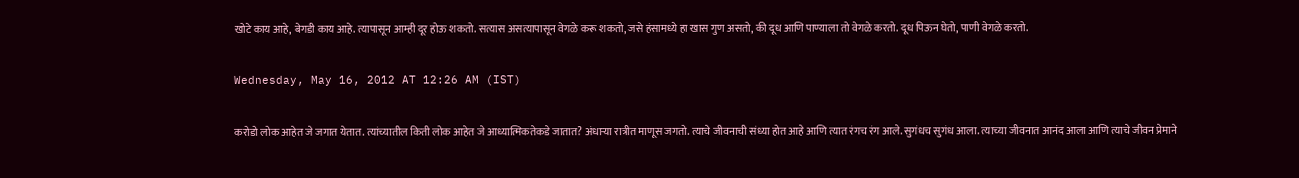खोटे काय आहे, बेगडी काय आहे. त्यापासून आम्ही दूर होऊ शकतो. सत्यास असत्यापासून वेगळे करू शकतो, जसे हंसामध्ये हा खास गुण असतो, की दूध आणि पाण्याला तो वेगळे करतो. दूध पिऊन घेतो, पाणी वेगळे करतो.

Wednesday, May 16, 2012 AT 12:26 AM (IST)

करोडो लोक आहेत जे जगात येतात. त्यांच्यातील किती लोक आहेत जे आध्यात्मिकतेकडे जातात? अंधाऱ्या रात्रीत माणूस जगतो. त्याचे जीवनाची संध्या होत आहे आणि त्यात रंगच रंग आले. सुगंधच सुगंध आला. त्याच्या जीवनात आनंद आला आणि त्याचे जीवन प्रेमाने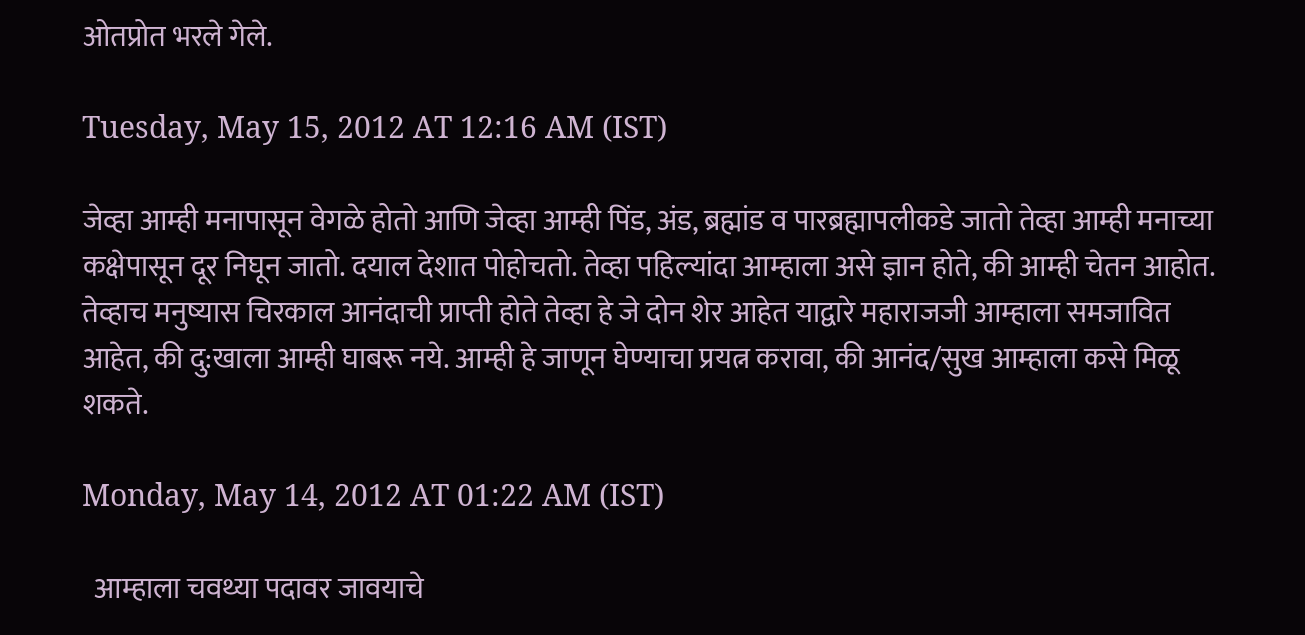ओतप्रोत भरले गेले.

Tuesday, May 15, 2012 AT 12:16 AM (IST)

जेव्हा आम्ही मनापासून वेगळे होतो आणि जेव्हा आम्ही पिंड, अंड, ब्रह्मांड व पारब्रह्मापलीकडे जातो तेव्हा आम्ही मनाच्या कक्षेपासून दूर निघून जातो. दयाल देशात पोहोचतो. तेव्हा पहिल्यांदा आम्हाला असे ज्ञान होते, की आम्ही चेतन आहोत. तेव्हाच मनुष्यास चिरकाल आनंदाची प्राप्ती होते तेव्हा हे जे दोन शेर आहेत याद्वारे महाराजजी आम्हाला समजावित आहेत, की दु:खाला आम्ही घाबरू नये. आम्ही हे जाणून घेण्याचा प्रयत्न करावा, की आनंद/सुख आम्हाला कसे मिळू शकते.

Monday, May 14, 2012 AT 01:22 AM (IST)

  आम्हाला चवथ्या पदावर जावयाचे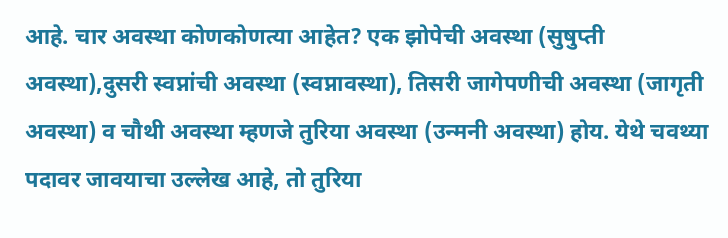आहे. चार अवस्था कोणकोणत्या आहेत? एक झोपेची अवस्था (सुषुप्ती अवस्था),दुसरी स्वप्नांची अवस्था (स्वप्नावस्था), तिसरी जागेपणीची अवस्था (जागृती अवस्था) व चौथी अवस्था म्हणजे तुरिया अवस्था (उन्मनी अवस्था) होय. येथे चवथ्या पदावर जावयाचा उल्लेख आहे, तो तुरिया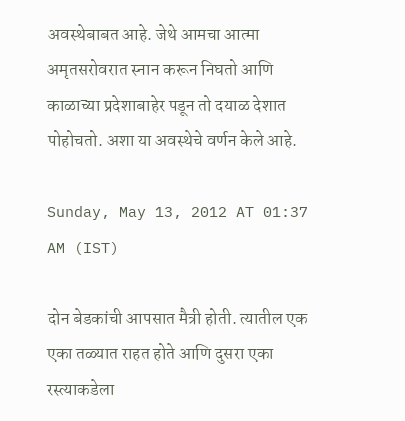अवस्थेबाबत आहे. जेथे आमचा आत्मा अमृतसरोवरात स्नान करून निघतो आणि काळाच्या प्रदेशाबाहेर पडून तो दयाळ देशात पोहोचतो. अशा या अवस्थेचे वर्णन केले आहे.

Sunday, May 13, 2012 AT 01:37 AM (IST)

दोन बेडकांची आपसात मैत्री होती. त्यातील एक एका तळ्यात राहत होते आणि दुसरा एका रस्त्याकडेला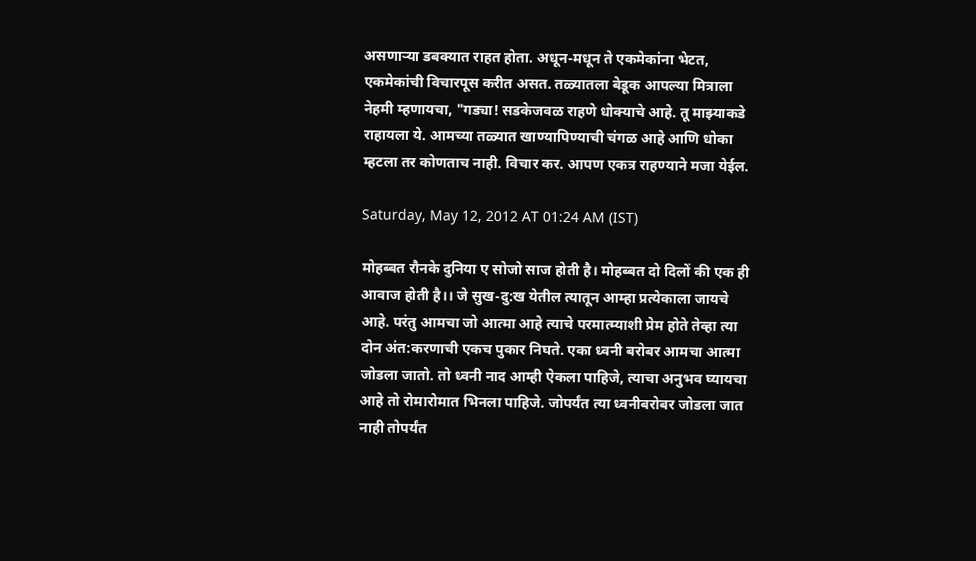असणाऱ्या डबक्यात राहत होता. अधून-मधून ते एकमेकांना भेटत, एकमेकांची विचारपूस करीत असत. तळ्यातला बेडूक आपल्या मित्राला नेहमी म्हणायचा, "गड्या! सडकेजवळ राहणे धोक्याचे आहे. तू माझ्याकडे राहायला ये. आमच्या तळ्यात खाण्यापिण्याची चंगळ आहे आणि धोका म्हटला तर कोणताच नाही. विचार कर. आपण एकत्र राहण्याने मजा येईल.

Saturday, May 12, 2012 AT 01:24 AM (IST)

मोहब्बत रौनके दुनिया ए सोजो साज होती है। मोहब्बत दो दिलों की एक ही आवाज होती है।। जे सुख-दु:ख येतील त्यातून आम्हा प्रत्येकाला जायचे आहे. परंतु आमचा जो आत्मा आहे त्याचे परमात्म्याशी प्रेम होते तेव्हा त्या दोन अंत:करणाची एकच पुकार निघते. एका ध्वनी बरोबर आमचा आत्मा जोडला जातो. तो ध्वनी नाद आम्ही ऐकला पाहिजे, त्याचा अनुभव घ्यायचा आहे तो रोमारोमात भिनला पाहिजे. जोपर्यंत त्या ध्वनीबरोबर जोडला जात नाही तोपर्यंत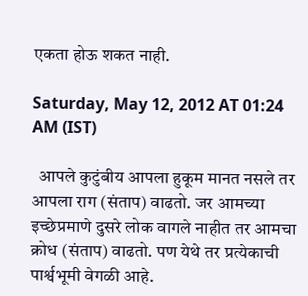एकता होऊ शकत नाही.

Saturday, May 12, 2012 AT 01:24 AM (IST)

  आपले कुटुंबीय आपला हुकूम मानत नसले तर आपला राग (संताप) वाढतो. जर आमच्या इच्छेप्रमाणे दुसरे लोक वागले नाहीत तर आमचा क्रोध (संताप) वाढतो. पण येथे तर प्रत्येकाची पार्श्वभूमी वेगळी आहे.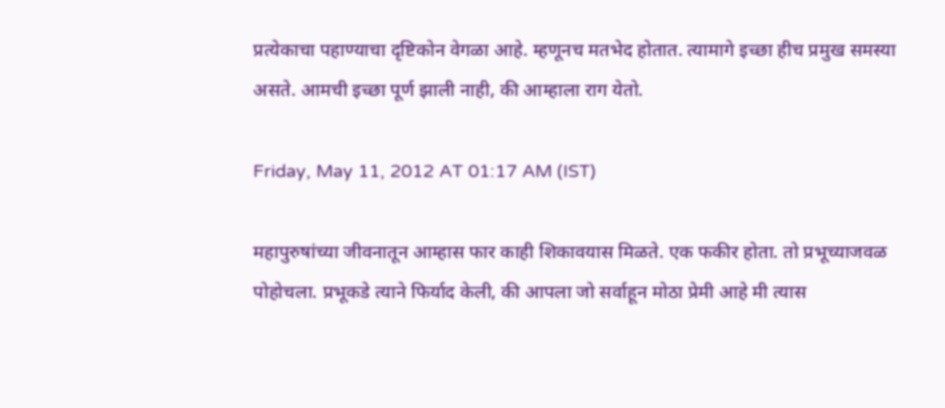प्रत्येकाचा पहाण्याचा दृष्टिकोन वेगळा आहे. म्हणूनच मतभेद होतात. त्यामागे इच्छा हीच प्रमुख समस्या असते. आमची इच्छा पूर्ण झाली नाही, की आम्हाला राग येतो.

Friday, May 11, 2012 AT 01:17 AM (IST)

महापुरुषांच्या जीवनातून आम्हास फार काही शिकावयास मिळते. एक फकीर होता. तो प्रभूच्याजवळ पोहोचला. प्रभूकडे त्याने फिर्याद केली, की आपला जो सर्वाहून मोठा प्रेमी आहे मी त्यास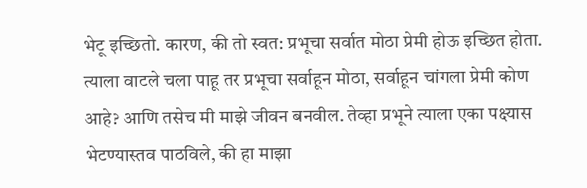भेटू इच्छितो. कारण, की तो स्वत: प्रभूचा सर्वात मोठा प्रेमी होऊ इच्छित होता. त्याला वाटले चला पाहू तर प्रभूचा सर्वाहून मोठा, सर्वाहून चांगला प्रेमी कोण आहे? आणि तसेच मी माझे जीवन बनवील. तेव्हा प्रभूने त्याला एका पक्ष्यास भेटण्यास्तव पाठविले, की हा माझा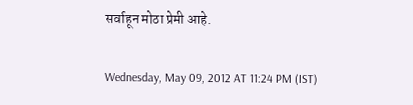सर्वाहून मोठा प्रेमी आहे.

Wednesday, May 09, 2012 AT 11:24 PM (IST)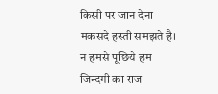किसी पर जान देना मकसदे हस्ती समझते है। न हमसे पूछिये हम जिन्दगी का राज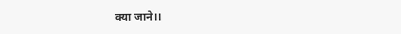क्या जाने।।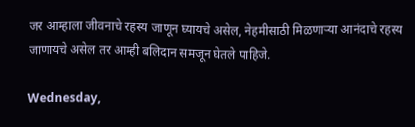जर आम्हाला जीवनाचे रहस्य जाणून घ्यायचे असेल, नेहमीसाठी मिळणाऱ्या आनंदाचे रहस्य जाणायचे असेल तर आम्ही बलिदान समजून घेतले पाहिजे.

Wednesday,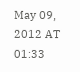May 09, 2012 AT 01:33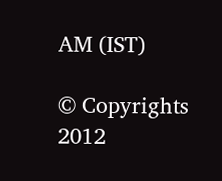AM (IST)

© Copyrights 2012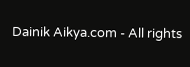Dainik Aikya.com - All rights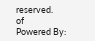reserved.
of
Powered By: